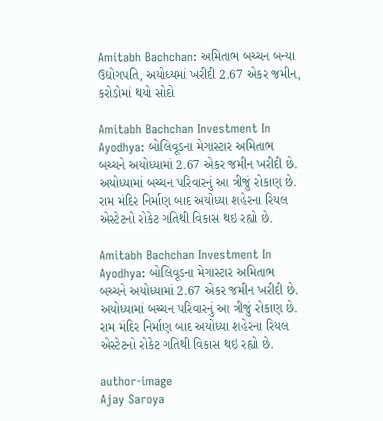Amitabh Bachchan: અમિતાભ બચ્ચન બન્યા ઉદ્યોગપતિ, અયોધ્યમાં ખરીદી 2.67 એકર જમીન, કરોડોમાં થયો સોદો

Amitabh Bachchan Investment In Ayodhya: બોલિવૂડના મેગાસ્ટાર અમિતાભ બચ્ચને અયોધ્યામાં 2.67 એકર જમીન ખરીદી છે. અયોધ્યામાં બચ્ચન પરિવારનું આ ત્રીજું રોકાણ છે. રામ મંદિર નિર્માણ બાદ અયોધ્યા શહેરના રિયલ એસ્ટેટનો રોકેટ ગતિથી વિકાસ થઇ રહ્યો છે.

Amitabh Bachchan Investment In Ayodhya: બોલિવૂડના મેગાસ્ટાર અમિતાભ બચ્ચને અયોધ્યામાં 2.67 એકર જમીન ખરીદી છે. અયોધ્યામાં બચ્ચન પરિવારનું આ ત્રીજું રોકાણ છે. રામ મંદિર નિર્માણ બાદ અયોધ્યા શહેરના રિયલ એસ્ટેટનો રોકેટ ગતિથી વિકાસ થઇ રહ્યો છે.

author-image
Ajay Saroya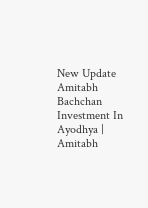New Update
Amitabh Bachchan Investment In Ayodhya | Amitabh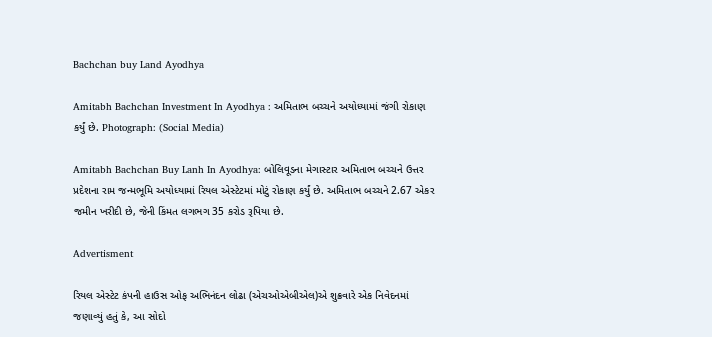Bachchan buy Land Ayodhya

Amitabh Bachchan Investment In Ayodhya : અમિતાભ બચ્ચને અયોધ્યામાં જંગી રોકાણ કર્યું છે. Photograph: (Social Media)

Amitabh Bachchan Buy Lanh In Ayodhya: બોલિવૂડના મેગાસ્ટાર અમિતાભ બચ્ચને ઉત્તર પ્રદેશના રામ જન્મભૂમિ અયોધ્યામાં રિયલ એસ્ટેટમાં મોટું રોકાણ કર્યું છે. અમિતાભ બચ્ચને 2.67 એકર જમીન ખરીદી છે, જેની કિંમત લગભગ 35 કરોડ રૂપિયા છે.

Advertisment

રિયલ એસ્ટેટ કંપની હાઉસ ઓફ અભિનંદન લોઢા (એચઓએબીએલ)એ શુક્રવારે એક નિવેદનમાં જણાવ્યું હતું કે, આ સોદો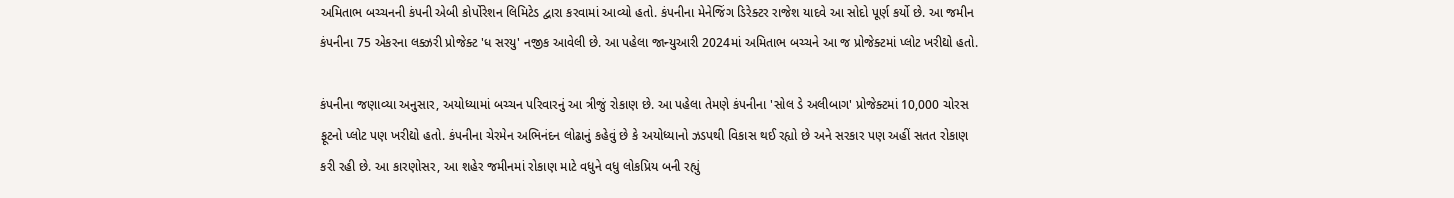અમિતાભ બચ્ચનની કંપની એબી કોર્પોરેશન લિમિટેડ દ્વારા કરવામાં આવ્યો હતો. કંપનીના મેનેજિંગ ડિરેક્ટર રાજેશ યાદવે આ સોદો પૂર્ણ કર્યો છે. આ જમીન કંપનીના 75 એકરના લક્ઝરી પ્રોજેક્ટ 'ધ સરયુ' નજીક આવેલી છે. આ પહેલા જાન્યુઆરી 2024માં અમિતાભ બચ્ચને આ જ પ્રોજેક્ટમાં પ્લોટ ખરીદ્યો હતો.

કંપનીના જણાવ્યા અનુસાર, અયોધ્યામાં બચ્ચન પરિવારનું આ ત્રીજું રોકાણ છે. આ પહેલા તેમણે કંપનીના 'સોલ ડે અલીબાગ' પ્રોજેક્ટમાં 10,000 ચોરસ ફૂટનો પ્લોટ પણ ખરીદ્યો હતો. કંપનીના ચેરમેન અભિનંદન લોઢાનું કહેવું છે કે અયોધ્યાનો ઝડપથી વિકાસ થઈ રહ્યો છે અને સરકાર પણ અહીં સતત રોકાણ કરી રહી છે. આ કારણોસર, આ શહેર જમીનમાં રોકાણ માટે વધુને વધુ લોકપ્રિય બની રહ્યું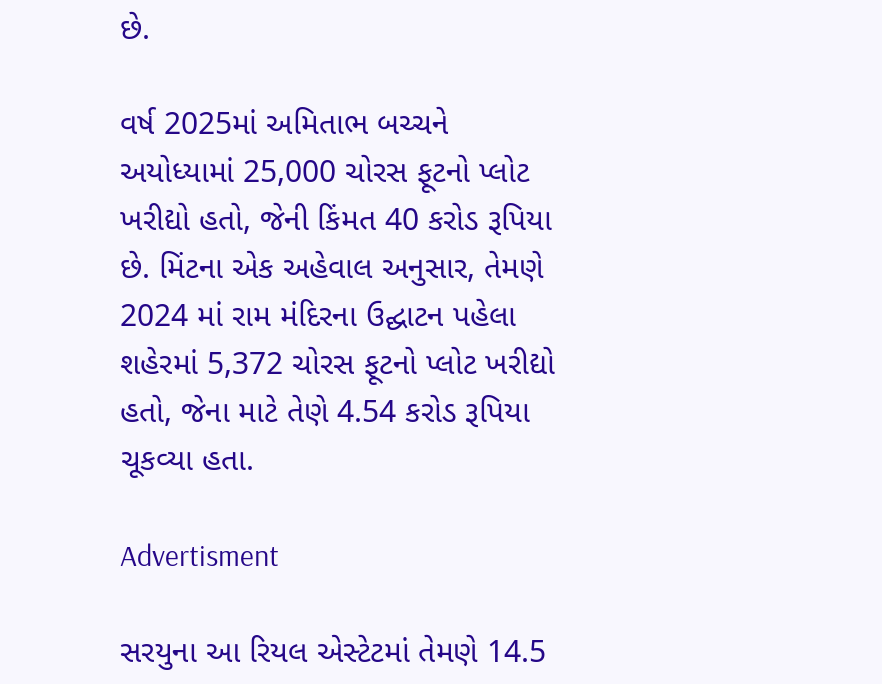છે.

વર્ષ 2025માં અમિતાભ બચ્ચને અયોધ્યામાં 25,000 ચોરસ ફૂટનો પ્લોટ ખરીદ્યો હતો, જેની કિંમત 40 કરોડ રૂપિયા છે. મિંટના એક અહેવાલ અનુસાર, તેમણે 2024 માં રામ મંદિરના ઉદ્ઘાટન પહેલા શહેરમાં 5,372 ચોરસ ફૂટનો પ્લોટ ખરીદ્યો હતો, જેના માટે તેણે 4.54 કરોડ રૂપિયા ચૂકવ્યા હતા.

Advertisment

સરયુના આ રિયલ એસ્ટેટમાં તેમણે 14.5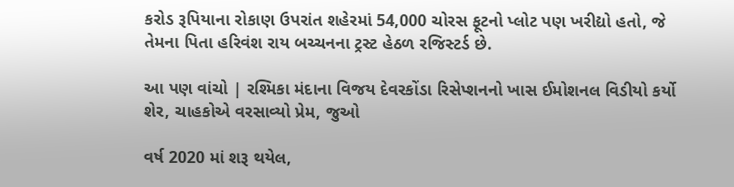કરોડ રૂપિયાના રોકાણ ઉપરાંત શહેરમાં 54,000 ચોરસ ફૂટનો પ્લોટ પણ ખરીદ્યો હતો, જે તેમના પિતા હરિવંશ રાય બચ્ચનના ટ્રસ્ટ હેઠળ રજિસ્ટર્ડ છે.

આ પણ વાંચો | રશ્મિકા મંદાના વિજય દેવરકોંડા રિસેપ્શનનો ખાસ ઈમોશનલ વિડીયો કર્યો શેર, ચાહકોએ વરસાવ્યો પ્રેમ, જુઓ

વર્ષ 2020 માં શરૂ થયેલ,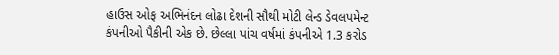હાઉસ ઓફ અભિનંદન લોઢા દેશની સૌથી મોટી લેન્ડ ડેવલપમેન્ટ કંપનીઓ પૈકીની એક છે. છેલ્લા પાંચ વર્ષમાં કંપનીએ 1.3 કરોડ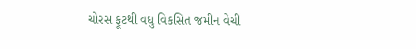ચોરસ ફૂટથી વધુ વિકસિત જમીન વેચી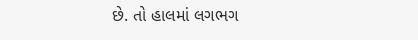છે. તો હાલમાં લગભગ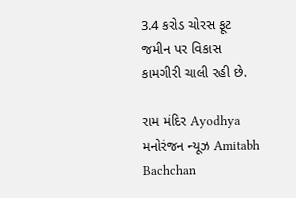3.4 કરોડ ચોરસ ફૂટ જમીન પર વિકાસ કામગીરી ચાલી રહી છે.

રામ મંદિર Ayodhya મનોરંજન ન્યૂઝ Amitabh Bachchan